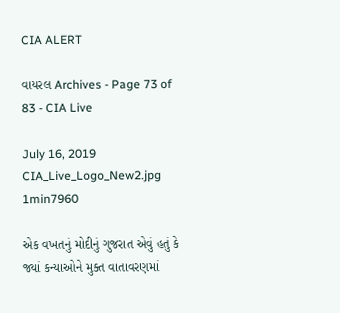CIA ALERT

વાયરલ Archives - Page 73 of 83 - CIA Live

July 16, 2019
CIA_Live_Logo_New2.jpg
1min7960

એક વખતનું મોદીનું ગુજરાત એવું હતું કે જ્યાં કન્યાઓને મુક્ત વાતાવરણમાં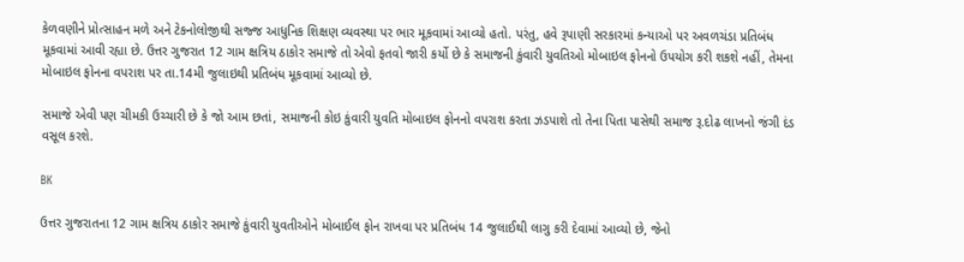કેળવણીને પ્રોત્સાહન મળે અને ટેકનોલોજીથી સજ્જ આધુનિક શિક્ષણ વ્યવસ્થા પર ભાર મૂકવામાં આવ્યો હતો. પરંતુ, હવે રૂપાણી સરકારમાં કન્યાઓ પર અવળચંડા પ્રતિબંધ મૂકવામાં આવી રહ્યા છે. ઉત્તર ગુજરાત 12 ગામ ક્ષત્રિય ઠાકોર સમાજે તો એવો ફતવો જારી કર્યો છે કે સમાજની કુંવારી યુવતિઓ મોબાઇલ ફોનનો ઉપયોગ કરી શકશે નહીં, તેમના મોબાઇલ ફોનના વપરાશ પર તા.14મી જુલાઇથી પ્રતિબંધ મૂકવામાં આવ્યો છે.

સમાજે એવી પણ ચીમકી ઉચ્ચારી છે કે જો આમ છતાં, સમાજની કોઇ કુંવારી યુવતિ મોબાઇલ ફોનનો વપરાશ કરતા ઝડપાશે તો તેના પિતા પાસેથી સમાજ રૂ.દોઢ લાખનો જંગી દંડ વસૂલ કરશે.

BK

ઉત્તર ગુજરાતના 12 ગામ ક્ષત્રિય ઠાકોર સમાજે કુંવારી યુવતીઓને મોબાઈલ ફોન રાખવા પર પ્રતિબંધ 14 જુલાઈથી લાગુ કરી દેવામાં આવ્યો છે, જેનો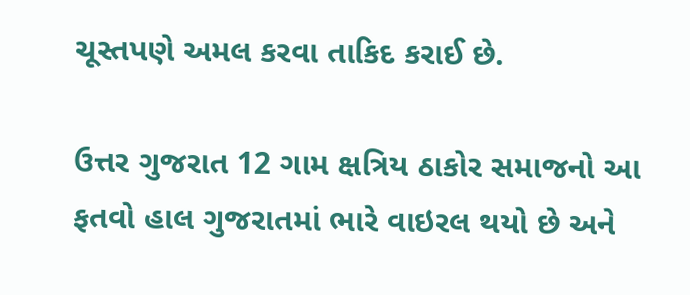ચૂસ્તપણે અમલ કરવા તાકિદ કરાઈ છે.

ઉત્તર ગુજરાત 12 ગામ ક્ષત્રિય ઠાકોર સમાજનો આ ફતવો હાલ ગુજરાતમાં ભારે વાઇરલ થયો છે અને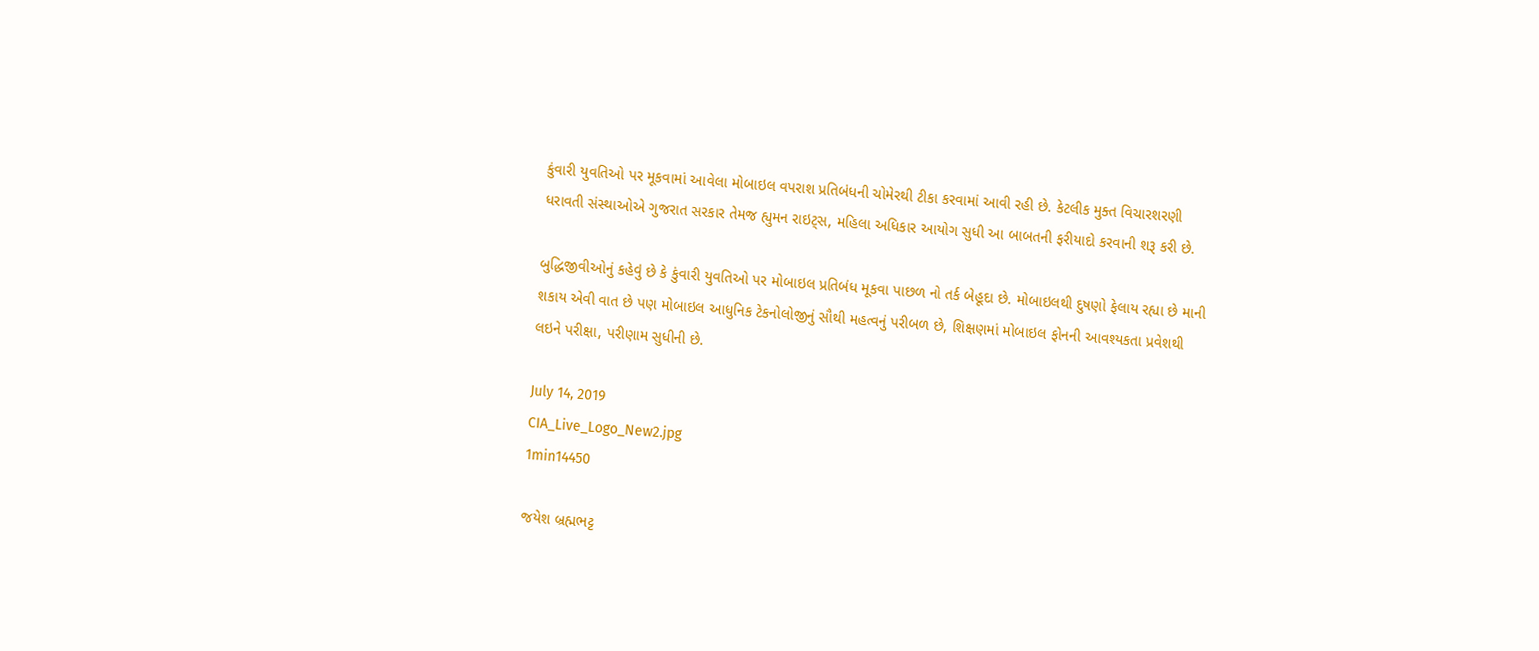કુંવારી યુવતિઓ પર મૂકવામાં આવેલા મોબાઇલ વપરાશ પ્રતિબંધની ચોમેરથી ટીકા કરવામાં આવી રહી છે. કેટલીક મુક્ત વિચારશરણી ધરાવતી સંસ્થાઓએ ગુજરાત સરકાર તેમજ હ્યુમન રાઇટ્સ, મહિલા અધિકાર આયોગ સુધી આ બાબતની ફરીયાદો કરવાની શરૂ કરી છે.

બુદ્ધિજીવીઓનું કહેવું છે કે કુંવારી યુવતિઓ પર મોબાઇલ પ્રતિબંધ મૂકવા પાછળ નો તર્ક બેહૂદા છે. મોબાઇલથી દુષણો ફેલાય રહ્યા છે માની શકાય એવી વાત છે પણ મોબાઇલ આધુનિક ટેકનોલોજીનું સૌથી મહત્વનું પરીબળ છે, શિક્ષણમાં મોબાઇલ ફોનની આવશ્યકતા પ્રવેશથી લઇને પરીક્ષા, પરીણામ સુધીની છે.

July 14, 2019
CIA_Live_Logo_New2.jpg
1min14450

જયેશ બ્રહ્મભટ્ટ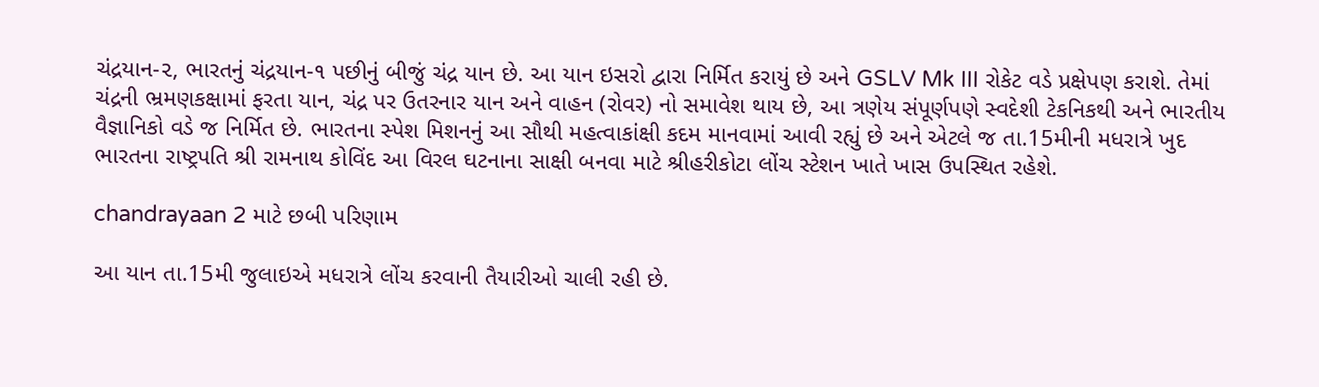ચંદ્રયાન-૨, ભારતનું ચંદ્રયાન-૧ પછીનું બીજું ચંદ્ર યાન છે. આ યાન ઇસરો દ્વારા નિર્મિત કરાયું છે અને GSLV Mk III રોકેટ વડે પ્રક્ષેપણ કરાશે. તેમાં ચંદ્રની ભ્રમણકક્ષામાં ફરતા યાન, ચંદ્ર પર ઉતરનાર યાન અને વાહન (રોવર) નો સમાવેશ થાય છે, આ ત્રણેય સંપૂર્ણપણે સ્વદેશી ટેકનિકથી અને ભારતીય વૈજ્ઞાનિકો વડે જ નિર્મિત છે. ભારતના સ્પેશ મિશનનું આ સૌથી મહત્વાકાંક્ષી કદમ માનવામાં આવી રહ્યું છે અને એટલે જ તા.15મીની મધરાત્રે ખુદ ભારતના રાષ્ટ્રપતિ શ્રી રામનાથ કોવિંદ આ વિરલ ઘટનાના સાક્ષી બનવા માટે શ્રીહરીકોટા લોંચ સ્ટેશન ખાતે ખાસ ઉપસ્થિત રહેશે.

chandrayaan 2 માટે છબી પરિણામ

આ યાન તા.15મી જુલાઇએ મધરાત્રે લોંચ કરવાની તૈયારીઓ ચાલી રહી છે.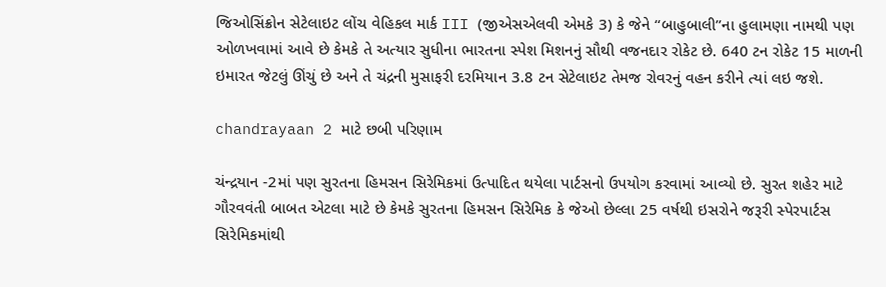જિઓસિંક્રોન સેટેલાઇટ લોંચ વેહિકલ માર્ક III (જીએસએલવી એમકે 3) કે જેને “બાહુબાલી”ના હુલામણા નામથી પણ ઓળખવામાં આવે છે કેમકે તે અત્યાર સુધીના ભારતના સ્પેશ મિશનનું સૌથી વજનદાર રોકેટ છે. 640 ટન રોકેટ 15 માળની ઇમારત જેટલું ઊંચું છે અને તે ચંદ્રની મુસાફરી દરમિયાન 3.8 ટન સેટેલાઇટ તેમજ રોવરનું વહન કરીને ત્યાં લઇ જશે.

chandrayaan 2 માટે છબી પરિણામ

ચંન્દ્રયાન -2માં પણ સુરતના હિમસન સિરેમિકમાં ઉત્પાદિત થયેલા પાર્ટસનો ઉપયોગ કરવામાં આવ્યો છે. સુરત શહેર માટે ગૌરવવંતી બાબત એટલા માટે છે કેમકે સુરતના હિમસન સિરેમિક કે જેઓ છેલ્લા 25 વર્ષથી ઇસરોને જરૂરી સ્પેરપાર્ટસ સિરેમિકમાંથી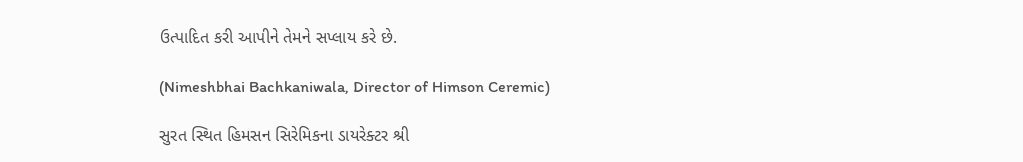ઉત્પાદિત કરી આપીને તેમને સપ્લાય કરે છે.

(Nimeshbhai Bachkaniwala, Director of Himson Ceremic)

સુરત સ્થિત હિમસન સિરેમિકના ડાયરેક્ટર શ્રી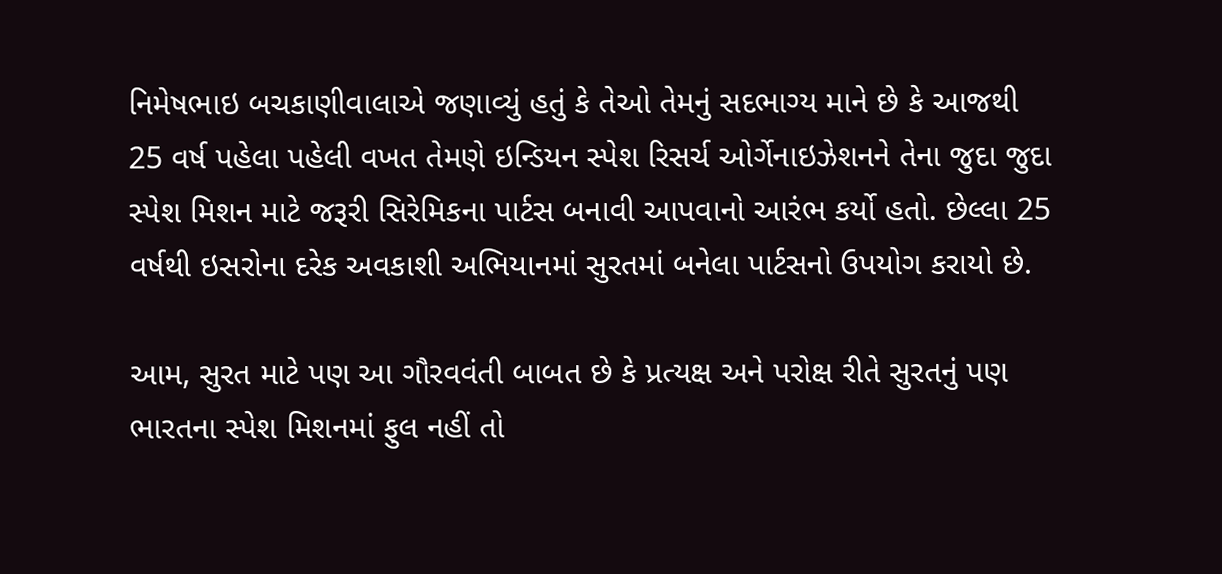નિમેષભાઇ બચકાણીવાલાએ જણાવ્યું હતું કે તેઓ તેમનું સદભાગ્ય માને છે કે આજથી 25 વર્ષ પહેલા પહેલી વખત તેમણે ઇન્ડિયન સ્પેશ રિસર્ચ ઓર્ગેનાઇઝેશનને તેના જુદા જુદા સ્પેશ મિશન માટે જરૂરી સિરેમિકના પાર્ટસ બનાવી આપવાનો આરંભ કર્યો હતો. છેલ્લા 25 વર્ષથી ઇસરોના દરેક અવકાશી અભિયાનમાં સુરતમાં બનેલા પાર્ટસનો ઉપયોગ કરાયો છે.

આમ, સુરત માટે પણ આ ગૌરવવંતી બાબત છે કે પ્રત્યક્ષ અને પરોક્ષ રીતે સુરતનું પણ ભારતના સ્પેશ મિશનમાં ફુલ નહીં તો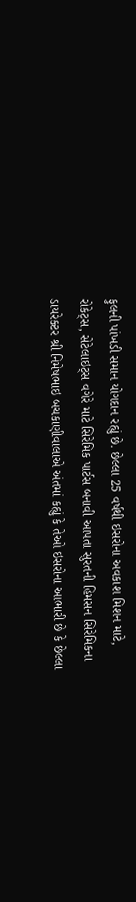ફુલની પાંખડી સમાન યોગદાન રહ્યું છે. છેલ્લા 25 વર્ષથી ઇસરોના અવકાશ મિશન માટે, રોકેટ્સ, સેટેલાઇટ્સ વગેરે માટે સિરેમિક પાર્ટસ બનાવી આપતા સુરતની હિમસન સિરેમિકના ડાયરેક્ટર શ્રી નિમેષભાઇ બચકાણીવાલાએ અંતમાં કહ્યું કે તેઓ ઇસરોના આભારી છે કે છેલ્લા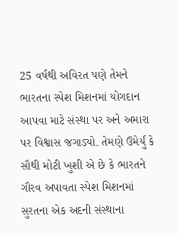25 વર્ષથી અવિરત પણે તેમને ભારતના સ્પેશ મિશનમાં યોગદાન આપવા માટે સંસ્થા પર અને અમારા પર વિશ્વાસ જગાડ્યો. તેમણે ઉમેર્યું કે સૌથી મોટી ખુશી એ છે કે ભારતને ગૌરવ અપાવતા સ્પેશ મિશનમાં સુરતના એક અદની સંસ્થાના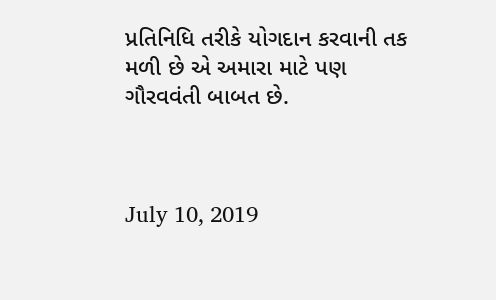પ્રતિનિધિ તરીકે યોગદાન કરવાની તક મળી છે એ અમારા માટે પણ ગૌરવવંતી બાબત છે.



July 10, 2019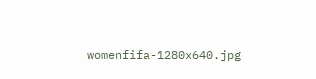womenfifa-1280x640.jpg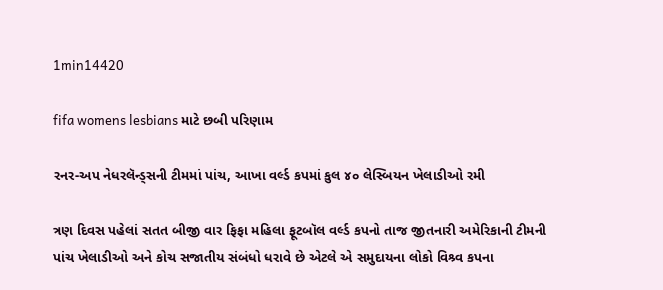1min14420

fifa womens lesbians માટે છબી પરિણામ

રનર-અપ નેધરલૅન્ડ્સની ટીમમાં પાંચ, આખા વર્લ્ડ કપમાં કુલ ૪૦ લેસ્બિયન ખેલાડીઓ રમી

ત્રણ દિવસ પહેલાં સતત બીજી વાર ફિફા મહિલા ફૂટબૉલ વર્લ્ડ કપનો તાજ જીતનારી અમેરિકાની ટીમની પાંચ ખેલાડીઓ અને કોચ સજાતીય સંબંધો ધરાવે છે એટલે એ સમુદાયના લોકો વિશ્ર્વ કપના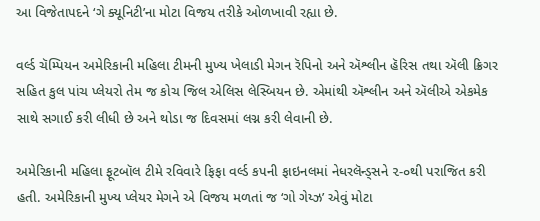આ વિજેતાપદને ‘ગે ક્યૂનિટી’ના મોટા વિજય તરીકે ઓળખાવી રહ્યા છે.

વર્લ્ડ ચૅમ્પિયન અમેરિકાની મહિલા ટીમની મુખ્ય ખેલાડી મેગન રૅપિનો અને ઍશ્લીન હૅરિસ તથા ઍલી ક્રિગર સહિત કુલ પાંચ પ્લેયરો તેમ જ કોચ જિલ એલિસ લેસ્બિયન છે. એમાંથી ઍશ્લીન અને ઍલીએ એકમેક સાથે સગાઈ કરી લીધી છે અને થોડા જ દિવસમાં લગ્ન કરી લેવાની છે.

અમેરિકાની મહિલા ફૂટબૉલ ટીમે રવિવારે ફિફા વર્લ્ડ કપની ફાઇનલમાં નેધરલૅન્ડ્સને ૨-૦થી પરાજિત કરી હતી. અમેરિકાની મુખ્ય પ્લેયર મેગને એ વિજય મળતાં જ ‘ગો ગેય્ઝ’ એવું મોટા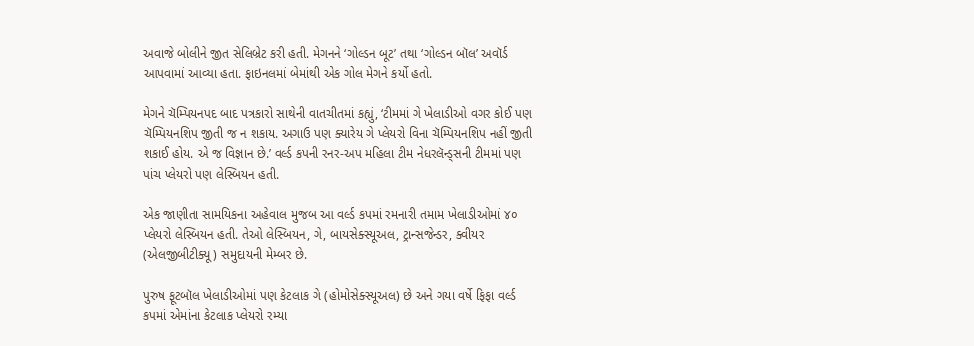અવાજે બોલીને જીત સેલિબ્રેટ કરી હતી. મેગનને ‘ગોલ્ડન બૂટ’ તથા ‘ગોલ્ડન બૉલ’ અવૉર્ડ આપવામાં આવ્યા હતા. ફાઇનલમાં બેમાંથી એક ગોલ મેગને કર્યો હતો.

મેગને ચૅમ્પિયનપદ બાદ પત્રકારો સાથેની વાતચીતમાં કહ્યું, ‘ટીમમાં ગે ખેલાડીઓ વગર કોઈ પણ ચૅમ્પિયનશિપ જીતી જ ન શકાય. અગાઉ પણ ક્યારેય ગે પ્લેયરો વિના ચૅમ્પિયનશિપ નહીં જીતી શકાઈ હોય. એ જ વિજ્ઞાન છે.’ વર્લ્ડ કપની રનર-અપ મહિલા ટીમ નેધરલૅન્ડ્સની ટીમમાં પણ પાંચ પ્લેયરો પણ લેસ્બિયન હતી.

એક જાણીતા સામયિકના અહેવાલ મુજબ આ વર્લ્ડ કપમાં રમનારી તમામ ખેલાડીઓમાં ૪૦ પ્લેયરો લેસ્બિયન હતી. તેઓ લેસ્બિયન, ગે, બાયસેક્સ્યૂઅલ, ટ્રાન્સજેન્ડર, ક્વીયર (એલજીબીટીક્યૂ) સમુદાયની મેમ્બર છે.

પુરુષ ફૂટબૉલ ખેલાડીઓમાં પણ કેટલાક ગે (હોમોસેક્સ્યૂઅલ) છે અને ગયા વર્ષે ફિફા વર્લ્ડ કપમાં એમાંના કેટલાક પ્લેયરો રમ્યા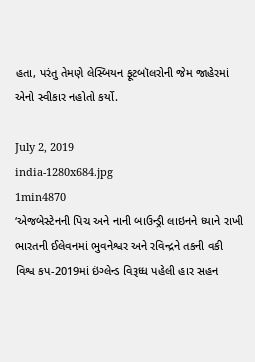હતા, પરંતુ તેમણે લેસ્બિયન ફૂટબૉલરોની જેમ જાહેરમાં એનો સ્વીકાર નહોતો કર્યો.

July 2, 2019
india-1280x684.jpg
1min4870
‘એજબેસ્ટેનની પિચ અને નાની બાઉન્ડ્રી લાઇનને ધ્યાને રાખી ભારતની ઈલેવનમાં ભુવનેશ્વર અને રવિન્દ્રને તકની વકી
વિશ્વ કપ-2019માં ઇંગ્લેન્ડ વિરૂધ્ધ પહેલી હાર સહન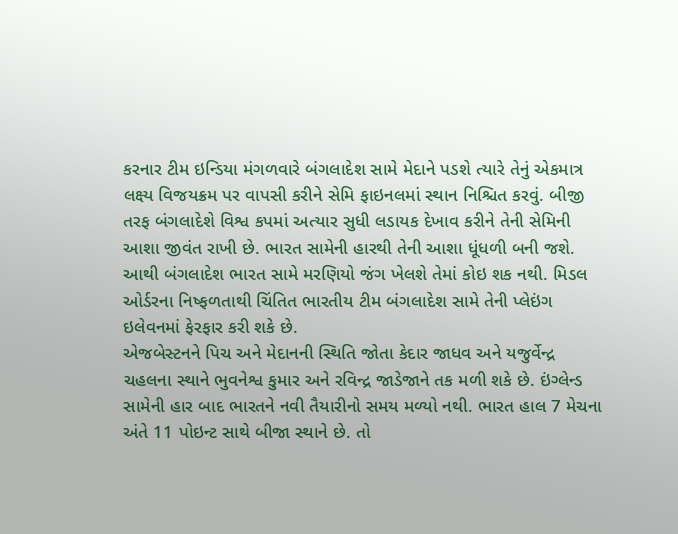કરનાર ટીમ ઇન્ડિયા મંગળવારે બંગલાદેશ સામે મેદાને પડશે ત્યારે તેનું એકમાત્ર લક્ષ્ય વિજયક્રમ પર વાપસી કરીને સેમિ ફાઇનલમાં સ્થાન નિશ્ચિત કરવું. બીજી તરફ બંગલાદેશે વિશ્વ કપમાં અત્યાર સુધી લડાયક દેખાવ કરીને તેની સેમિની આશા જીવંત રાખી છે. ભારત સામેની હારથી તેની આશા ધૂંધળી બની જશે. આથી બંગલાદેશ ભારત સામે મરણિયો જંગ ખેલશે તેમાં કોઇ શક નથી. મિડલ ઓર્ડરના નિષ્ફળતાથી ચિંતિત ભારતીય ટીમ બંગલાદેશ સામે તેની પ્લેઇંગ ઇલેવનમાં ફેરફાર કરી શકે છે.
એજબેસ્ટનને પિચ અને મેદાનની સ્થિતિ જોતા કેદાર જાધવ અને યજુર્વેન્દ્ર ચહલના સ્થાને ભુવનેશ્વ કુમાર અને રવિન્દ્ર જાડેજાને તક મળી શકે છે. ઇંગ્લેન્ડ સામેની હાર બાદ ભારતને નવી તૈયારીનો સમય મળ્યો નથી. ભારત હાલ 7 મેચના અંતે 11 પોઇન્ટ સાથે બીજા સ્થાને છે. તો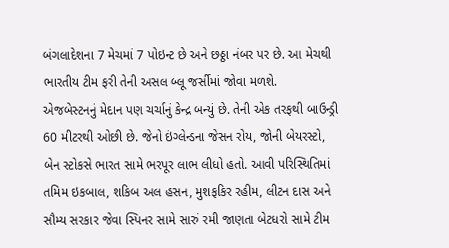બંગલાદેશના 7 મેચમાં 7 પોઇન્ટ છે અને છઠ્ઠા નંબર પર છે. આ મેચથી ભારતીય ટીમ ફરી તેની અસલ બ્લૂ જર્સીમાં જોવા મળશે.
એજબેસ્ટનનું મેદાન પણ ચર્ચાનું કેન્દ્ર બન્યું છે. તેની એક તરફથી બાઉન્ડ્રી 60 મીટરથી ઓછી છે. જેનો ઇંગ્લેન્ડના જેસન રોય, જોની બેયરસ્ટો, બેન સ્ટોકસે ભારત સામે ભરપૂર લાભ લીધો હતો. આવી પરિસ્થિતિમાં તમિમ ઇકબાલ, શકિબ અલ હસન, મુશફકિર રહીમ, લીટન દાસ અને સૌમ્ય સરકાર જેવા સ્પિનર સામે સારું રમી જાણતા બેટધરો સામે ટીમ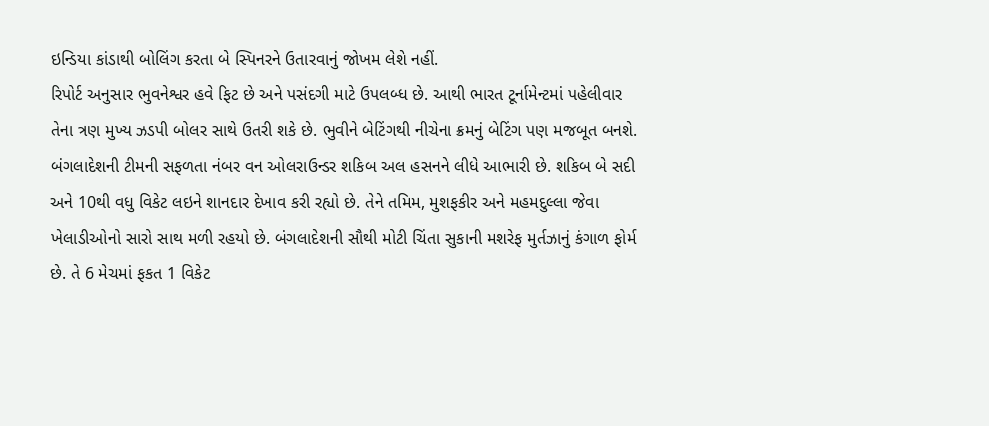ઇન્ડિયા કાંડાથી બોલિંગ કરતા બે સ્પિનરને ઉતારવાનું જોખમ લેશે નહીં.
રિપોર્ટ અનુસાર ભુવનેશ્વર હવે ફિટ છે અને પસંદગી માટે ઉપલબ્ધ છે. આથી ભારત ટૂર્નામેન્ટમાં પહેલીવાર તેના ત્રણ મુખ્ય ઝડપી બોલર સાથે ઉતરી શકે છે. ભુવીને બેટિંગથી નીચેના ક્રમનું બેટિંગ પણ મજબૂત બનશે.
બંગલાદેશની ટીમની સફળતા નંબર વન ઓલરાઉન્ડર શકિબ અલ હસનને લીધે આભારી છે. શકિબ બે સદી અને 10થી વધુ વિકેટ લઇને શાનદાર દેખાવ કરી રહ્યો છે. તેને તમિમ, મુશફકીર અને મહમદુલ્લા જેવા ખેલાડીઓનો સારો સાથ મળી રહયો છે. બંગલાદેશની સૌથી મોટી ચિંતા સુકાની મશરેફ મુર્તઝાનું કંગાળ ફોર્મ છે. તે 6 મેચમાં ફકત 1 વિકેટ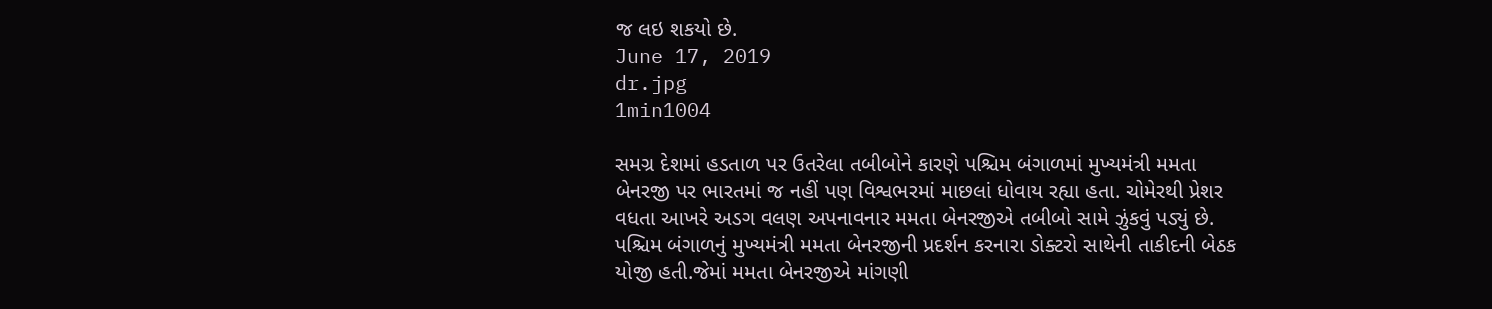જ લઇ શકયો છે.
June 17, 2019
dr.jpg
1min1004

સમગ્ર દેશમાં હડતાળ પર ઉતરેલા તબીબોને કારણે પશ્ચિમ બંગાળમાં મુખ્યમંત્રી મમતા બેનરજી પર ભારતમાં જ નહીં પણ વિશ્વભરમાં માછલાં ધોવાય રહ્યા હતા. ચોમેરથી પ્રેશર વધતા આખરે અડગ વલણ અપનાવનાર મમતા બેનરજીએ તબીબો સામે ઝુંકવું પડ્યું છે. પશ્ચિમ બંગાળનું મુખ્યમંત્રી મમતા બેનરજીની પ્રદર્શન કરનારા ડોક્ટરો સાથેની તાકીદની બેઠક યોજી હતી.જેમાં મમતા બેનરજીએ માંગણી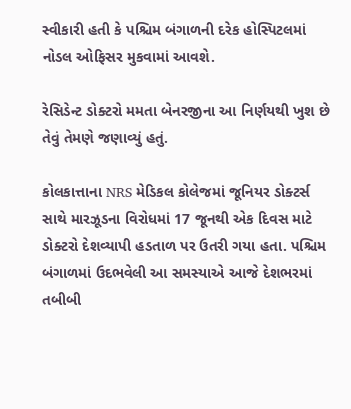સ્વીકારી હતી કે પશ્ચિમ બંગાળની દરેક હોસ્પિટલમાં નોડલ ઓફિસર મુકવામાં આવશે.

રેસિડેન્ટ ડોક્ટરો મમતા બેનરજીના આ નિર્ણયથી ખુશ છે તેવું તેમણે જણાવ્યું હતું.

કોલકાત્તાના NRS મેડિકલ કોલેજમાં જૂનિયર ડોક્ટર્સ સાથે મારઝૂડના વિરોધમાં 17 જૂનથી એક દિવસ માટે ડોક્ટરો દેશવ્યાપી હડતાળ પર ઉતરી ગયા હતા. પશ્ચિમ બંગાળમાં ઉદભવેલી આ સમસ્યાએ આજે દેશભરમાં તબીબી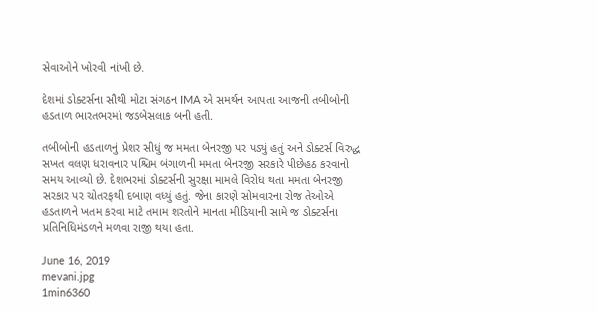સેવાઓને ખોરવી નાંખી છે.

દેશમાં ડોક્ટર્સના સૌથી મોટા સંગઠન IMA એ સમર્થન આપતા આજની તબીબોની હડતાળ ભારતભરમાં જડબેસલાક બની હતી.

તબીબોની હડતાળનું પ્રેશર સીધું જ મમતા બેનરજી પર પડ્યું હતું અને ડોક્ટર્સ વિરુદ્ધ સખત વલણ ધરાવનાર પશ્ચિમ બંગાળની મમતા બેનરજી સરકારે પીછેહઠ કરવાનો સમય આવ્યો છે. દેશભરમાં ડોક્ટર્સની સુરક્ષા મામલે વિરોધ થતા મમતા બેનરજી સરકાર પર ચોતરફથી દબાણ વધ્યું હતું. જેના કારણે સોમવારના રોજ તેઓએ હડતાળને ખતમ કરવા માટે તમામ શરતોને માનતા મીડિયાની સામે જ ડોક્ટર્સના પ્રતિનિધિમંડળને મળવા રાજી થયા હતા.

June 16, 2019
mevani.jpg
1min6360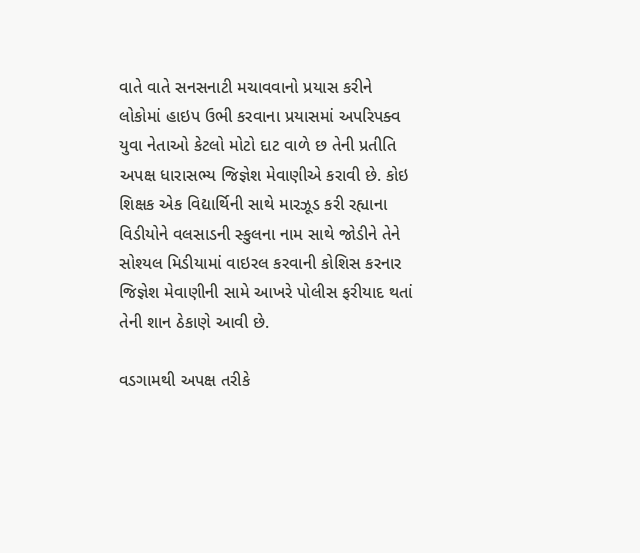વાતે વાતે સનસનાટી મચાવવાનો પ્રયાસ કરીને લોકોમાં હાઇપ ઉભી કરવાના પ્રયાસમાં અપરિપક્વ યુવા નેતાઓ કેટલો મોટો દાટ વાળે છ તેની પ્રતીતિ અપક્ષ ધારાસભ્ય જિજ્ઞેશ મેવાણીએ કરાવી છે. કોઇ શિક્ષક એક વિદ્યાર્થિની સાથે મારઝૂડ કરી રહ્યાના વિડીયોને વલસાડની સ્કુલના નામ સાથે જોડીને તેને સોશ્યલ મિડીયામાં વાઇરલ કરવાની કોશિસ કરનાર જિજ્ઞેશ મેવાણીની સામે આખરે પોલીસ ફરીયાદ થતાં તેની શાન ઠેકાણે આવી છે.

વડગામથી અપક્ષ તરીકે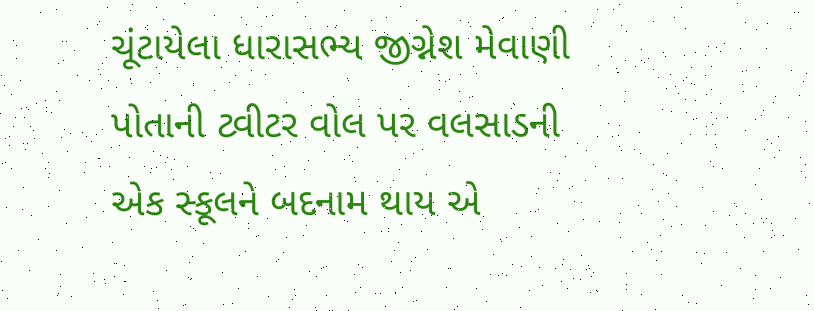ચૂંટાયેલા ધારાસભ્ય જીગ્નેશ મેવાણી પોતાની ટ્વીટર વોલ પર વલસાડની એક સ્કૂલને બદનામ થાય એ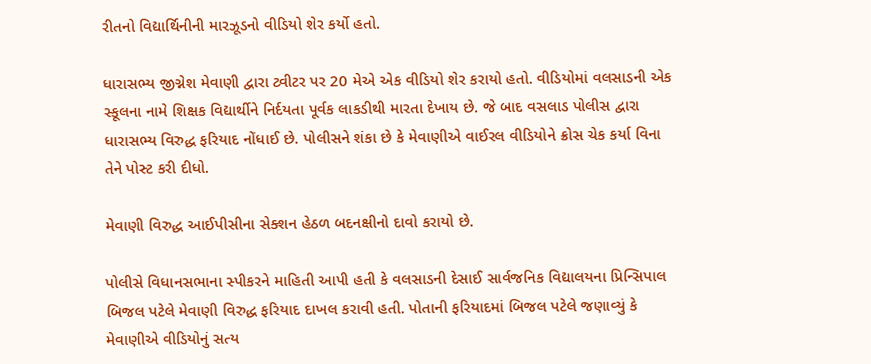રીતનો વિદ્યાર્થિનીની મારઝૂડનો વીડિયો શેર કર્યો હતો.

ધારાસભ્ય જીગ્નેશ મેવાણી દ્વારા ટ્વીટર પર 20 મેએ એક વીડિયો શેર કરાયો હતો. વીડિયોમાં વલસાડની એક સ્કૂલના નામે શિક્ષક વિદ્યાર્થીને નિર્દયતા પૂર્વક લાકડીથી મારતા દેખાય છે. જે બાદ વસલાડ પોલીસ દ્વારા ધારાસભ્ય વિરુદ્ધ ફરિયાદ નોંધાઈ છે. પોલીસને શંકા છે કે મેવાણીએ વાઈરલ વીડિયોને ક્રોસ ચેક કર્યા વિના તેને પોસ્ટ કરી દીધો.

મેવાણી વિરુદ્ધ આઈપીસીના સેક્શન હેઠળ બદનક્ષીનો દાવો કરાયો છે.

પોલીસે વિધાનસભાના સ્પીકરને માહિતી આપી હતી કે વલસાડની દેસાઈ સાર્વજનિક વિદ્યાલયના પ્રિન્સિપાલ બિજલ પટેલે મેવાણી વિરુદ્ધ ફરિયાદ દાખલ કરાવી હતી. પોતાની ફરિયાદમાં બિજલ પટેલે જણાવ્યું કે મેવાણીએ વીડિયોનું સત્ય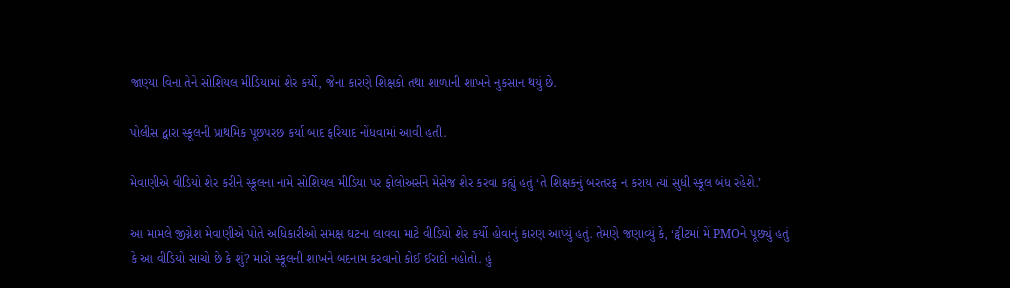જાણ્યા વિના તેને સોશિયલ મીડિયામાં શેર કર્યો, જેના કારણે શિક્ષકો તથા શાળાની શાખને નુકસાન થયું છે.

પોલીસ દ્વારા સ્કૂલની પ્રાથમિક પૂછપરછ કર્યા બાદ ફરિયાદ નોંધવામાં આવી હતી.

મેવાણીએ વીડિયો શેર કરીને સ્કૂલના નામે સોશિયલ મીડિયા પર ફોલોઅર્સને મેસેજ શેર કરવા કહ્યું હતું ‘તે શિક્ષકનું બરતરફ ન કરાય ત્યાં સુધી સ્કૂલ બંધ રહેશે.’

આ મામલે જીગ્નેશ મેવાણીએ પોતે અધિકારીઓ સમક્ષ ઘટના લાવવા માટે વીડિયો શેર કર્યો હોવાનું કારણ આપ્યું હતું. તેમણે જણાવ્યું કે, ‘ટ્વીટમાં મેં PMOને પૂછ્યું હતું કે આ વીડિયો સાચો છે કે શું? મારો સ્કૂલની શાખને બદનામ કરવાનો કોઈ ઈરાદો નહોતો. હું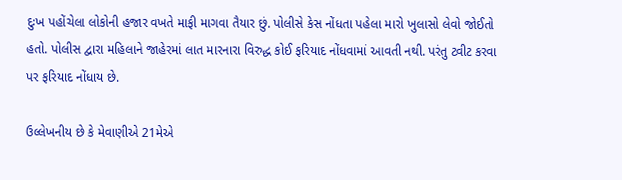દુઃખ પહોંચેલા લોકોની હજાર વખતે માફી માગવા તૈયાર છું. પોલીસે કેસ નોંધતા પહેલા મારો ખુલાસો લેવો જોઈતો હતો. પોલીસ દ્વારા મહિલાને જાહેરમાં લાત મારનારા વિરુદ્ધ કોઈ ફરિયાદ નોંધવામાં આવતી નથી. પરંતુ ટ્વીટ કરવા પર ફરિયાદ નોંધાય છે.

ઉલ્લેખનીય છે કે મેવાણીએ 21મેએ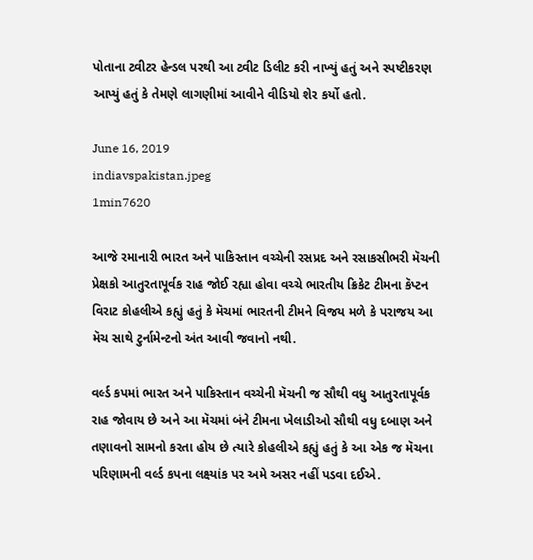પોતાના ટ્વીટર હેન્ડલ પરથી આ ટ્વીટ ડિલીટ કરી નાખ્યું હતું અને સ્પષ્ટીકરણ આપ્યું હતું કે તેમણે લાગણીમાં આવીને વીડિયો શેર કર્યો હતો.

June 16, 2019
indiavspakistan.jpeg
1min7620

આજે રમાનારી ભારત અને પાકિસ્તાન વચ્ચેની રસપ્રદ અને રસાકસીભરી મૅચની પ્રેક્ષકો આતુરતાપૂર્વક રાહ જોઈ રહ્યા હોવા વચ્ચે ભારતીય ક્રિકેટ ટીમના કૅપ્ટન વિરાટ કોહલીએ કહ્યું હતું કે મૅચમાં ભારતની ટીમને વિજય મળે કે પરાજય આ મૅચ સાથે ટુર્નામેન્ટનો અંત આવી જવાનો નથી.

વર્લ્ડ કપમાં ભારત અને પાકિસ્તાન વચ્ચેની મૅચની જ સૌથી વધુ આતુરતાપૂર્વક રાહ જોવાય છે અને આ મૅચમાં બંને ટીમના ખેલાડીઓ સૌથી વધુ દબાણ અને તણાવનો સામનો કરતા હોય છે ત્યારે કોહલીએ કહ્યું હતું કે આ એક જ મૅચના પરિણામની વર્લ્ડ કપના લક્ષ્યાંક પર અમે અસર નહીં પડવા દઈએ.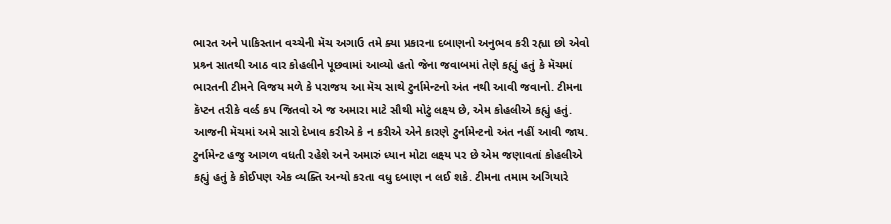ભારત અને પાકિસ્તાન વચ્ચેની મૅચ અગાઉ તમે ક્યા પ્રકારના દબાણનો અનુભવ કરી રહ્યા છો એવો પ્રશ્ર્ન સાતથી આઠ વાર કોહલીને પૂછવામાં આવ્યો હતો જેના જવાબમાં તેણે કહ્યું હતું કે મૅચમાં ભારતની ટીમને વિજય મળે કે પરાજય આ મૅચ સાથે ટુર્નામેન્ટનો અંત નથી આવી જવાનો. ટીમના કૅપ્ટન તરીકે વર્લ્ડ કપ જિતવો એ જ અમારા માટે સૌથી મોટું લક્ષ્ય છે, એમ કોહલીએ કહ્યું હતું. આજની મૅચમાં અમે સારો દેખાવ કરીએ કે ન કરીએ એને કારણે ટુર્નામેન્ટનો અંત નહીં આવી જાય. ટુર્નામેન્ટ હજુ આગળ વધતી રહેશે અને અમારું ધ્યાન મોટા લક્ષ્ય પર છે એમ જણાવતાં કોહલીએ કહ્યું હતું કે કોઈપણ એક વ્યક્તિ અન્યો કરતા વધુ દબાણ ન લઈ શકે. ટીમના તમામ અગિયારે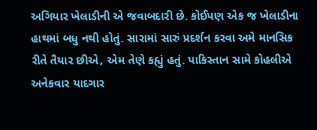અગિયાર ખેલાડીની એ જવાબદારી છે. કોઈપણ એક જ ખેલાડીના હાથમાં બધુ નથી હોતું. સારામાં સારું પ્રદર્શન કરવા અમે માનસિક રીતે તૈયાર છીએ, એમ તેણે કહ્યું હતું. પાકિસ્તાન સામે કોહલીએ અનેકવાર યાદગાર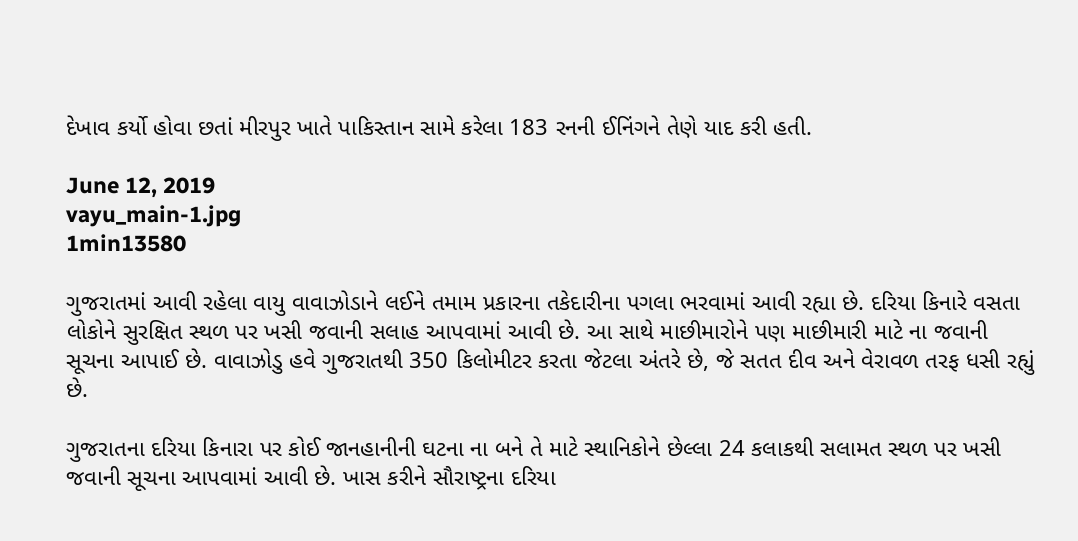દેખાવ કર્યો હોવા છતાં મીરપુર ખાતે પાકિસ્તાન સામે કરેલા 183 રનની ઈનિંગને તેણે યાદ કરી હતી.

June 12, 2019
vayu_main-1.jpg
1min13580

ગુજરાતમાં આવી રહેલા વાયુ વાવાઝોડાને લઈને તમામ પ્રકારના તકેદારીના પગલા ભરવામાં આવી રહ્યા છે. દરિયા કિનારે વસતા લોકોને સુરક્ષિત સ્થળ પર ખસી જવાની સલાહ આપવામાં આવી છે. આ સાથે માછીમારોને પણ માછીમારી માટે ના જવાની સૂચના આપાઈ છે. વાવાઝોડુ હવે ગુજરાતથી 350 કિલોમીટર કરતા જેટલા અંતરે છે, જે સતત દીવ અને વેરાવળ તરફ ધસી રહ્યું છે.

ગુજરાતના દરિયા કિનારા પર કોઈ જાનહાનીની ઘટના ના બને તે માટે સ્થાનિકોને છેલ્લા 24 કલાકથી સલામત સ્થળ પર ખસી જવાની સૂચના આપવામાં આવી છે. ખાસ કરીને સૌરાષ્ટ્રના દરિયા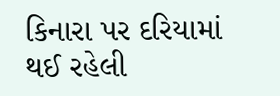કિનારા પર દરિયામાં થઈ રહેલી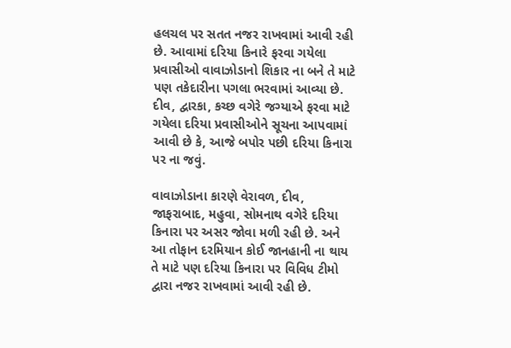હલચલ પર સતત નજર રાખવામાં આવી રહી છે. આવામાં દરિયા કિનારે ફરવા ગયેલા પ્રવાસીઓ વાવાઝોડાનો શિકાર ના બને તે માટે પણ તકેદારીના પગલા ભરવામાં આવ્યા છે. દીવ, દ્વારકા, કચ્છ વગેરે જગ્યાએ ફરવા માટે ગયેલા દરિયા પ્રવાસીઓને સૂચના આપવામાં આવી છે કે, આજે બપોર પછી દરિયા કિનારા પર ના જવું.

વાવાઝોડાના કારણે વેરાવળ, દીવ, જાફરાબાદ, મહુવા, સોમનાથ વગેરે દરિયા કિનારા પર અસર જોવા મળી રહી છે. અને આ તોફાન દરમિયાન કોઈ જાનહાની ના થાય તે માટે પણ દરિયા કિનારા પર વિવિધ ટીમો દ્વારા નજર રાખવામાં આવી રહી છે.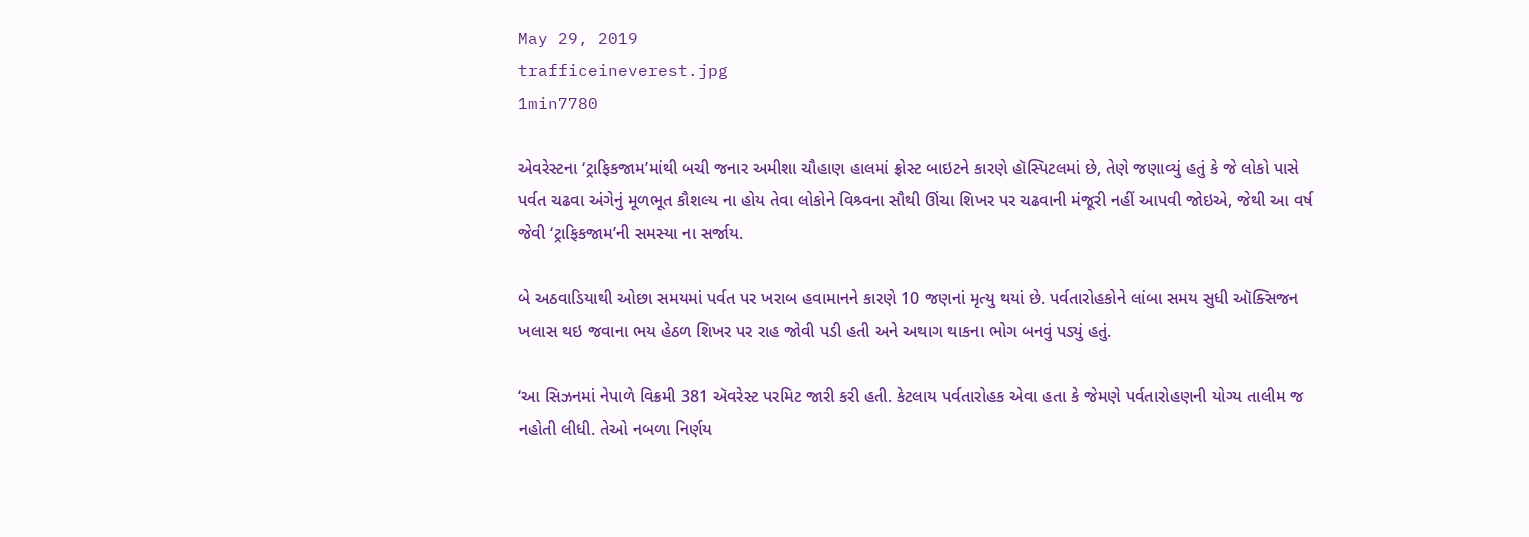May 29, 2019
trafficeineverest.jpg
1min7780

એવરેસ્ટના ‘ટ્રાફિકજામ’માંથી બચી જનાર અમીશા ચૌહાણ હાલમાં ફ્રોસ્ટ બાઇટને કારણે હૉસ્પિટલમાં છે, તેણે જણાવ્યું હતું કે જે લોકો પાસે પર્વત ચઢવા અંગેનું મૂળભૂત કૌશલ્ય ના હોય તેવા લોકોને વિશ્ર્વના સૌથી ઊંચા શિખર પર ચઢવાની મંજૂરી નહીં આપવી જોઇએ, જેથી આ વર્ષ જેવી ‘ટ્રાફિકજામ’ની સમસ્યા ના સર્જાય.

બે અઠવાડિયાથી ઓછા સમયમાં પર્વત પર ખરાબ હવામાનને કારણે 10 જણનાં મૃત્યુ થયાં છે. પર્વતારોહકોને લાંબા સમય સુધી ઑક્સિજન ખલાસ થઇ જવાના ભય હેઠળ શિખર પર રાહ જોવી પડી હતી અને અથાગ થાકના ભોગ બનવું પડ્યું હતું.

‘આ સિઝનમાં નેપાળે વિક્રમી 381 ઍવરેસ્ટ પરમિટ જારી કરી હતી. કેટલાય પર્વતારોહક એવા હતા કે જેમણે પર્વતારોહણની યોગ્ય તાલીમ જ નહોતી લીધી. તેઓ નબળા નિર્ણય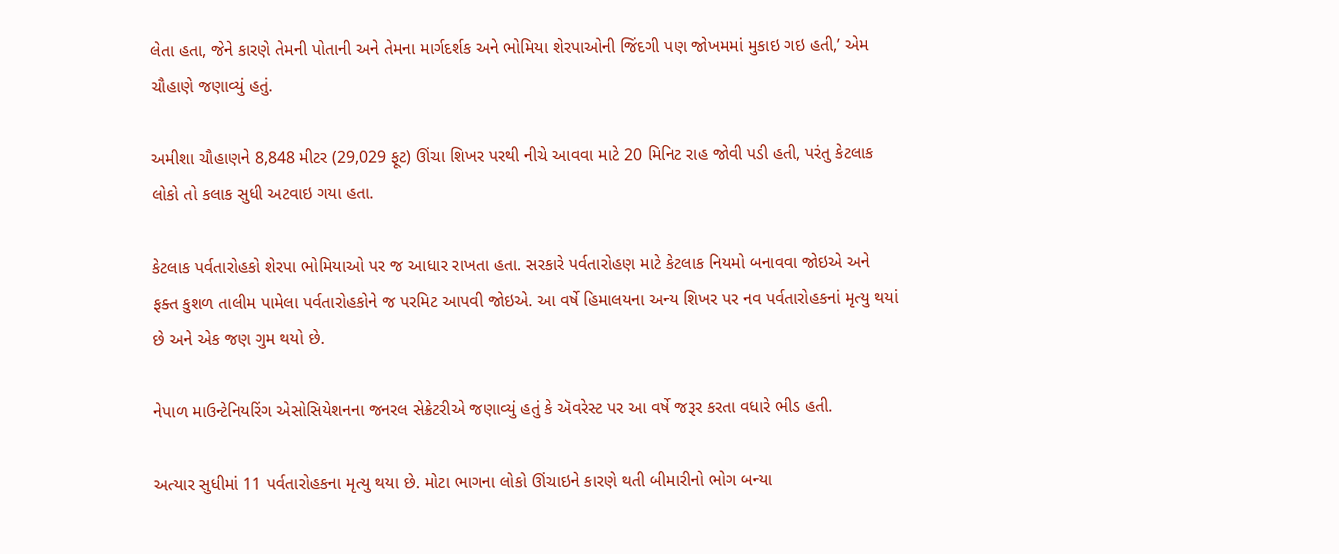લેતા હતા, જેને કારણે તેમની પોતાની અને તેમના માર્ગદર્શક અને ભોમિયા શેરપાઓની જિંદગી પણ જોખમમાં મુકાઇ ગઇ હતી,’ એમ ચૌહાણે જણાવ્યું હતું.

અમીશા ચૌહાણને 8,848 મીટર (29,029 ફૂટ) ઊંચા શિખર પરથી નીચે આવવા માટે 20 મિનિટ રાહ જોવી પડી હતી, પરંતુ કેટલાક લોકો તો કલાક સુધી અટવાઇ ગયા હતા.

કેટલાક પર્વતારોહકો શેરપા ભોમિયાઓ પર જ આધાર રાખતા હતા. સરકારે પર્વતારોહણ માટે કેટલાક નિયમો બનાવવા જોઇએ અને ફક્ત કુશળ તાલીમ પામેલા પર્વતારોહકોને જ પરમિટ આપવી જોઇએ. આ વર્ષે હિમાલયના અન્ય શિખર પર નવ પર્વતારોહકનાં મૃત્યુ થયાં છે અને એક જણ ગુમ થયો છે.

નેપાળ માઉન્ટેનિયરિંગ એસોસિયેશનના જનરલ સેક્રેટરીએ જણાવ્યું હતું કે ઍવરેસ્ટ પર આ વર્ષે જરૂર કરતા વધારે ભીડ હતી.

અત્યાર સુધીમાં 11 પર્વતારોહકના મૃત્યુ થયા છે. મોટા ભાગના લોકો ઊંચાઇને કારણે થતી બીમારીનો ભોગ બન્યા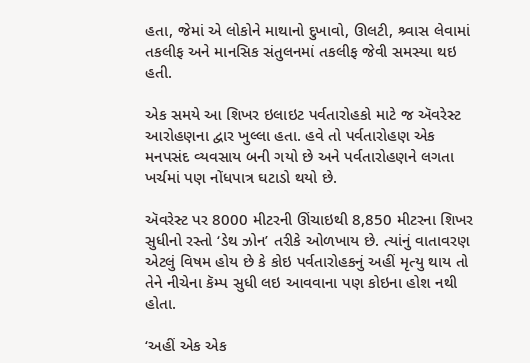હતા, જેમાં એ લોકોને માથાનો દુખાવો, ઊલટી, શ્ર્વાસ લેવામાં તકલીફ અને માનસિક સંતુલનમાં તકલીફ જેવી સમસ્યા થઇ હતી.

એક સમયે આ શિખર ઇલાઇટ પર્વતારોહકો માટે જ ઍવરેસ્ટ આરોહણના દ્વાર ખુલ્લા હતા. હવે તો પર્વતારોહણ એક મનપસંદ વ્યવસાય બની ગયો છે અને પર્વતારોહણને લગતા ખર્ચમાં પણ નોંધપાત્ર ઘટાડો થયો છે.

ઍવરેસ્ટ પર 8000 મીટરની ઊંચાઇથી 8,850 મીટરના શિખર સુધીનો રસ્તો ‘ડેથ ઝોન’ તરીકે ઓળખાય છે. ત્યાંનું વાતાવરણ એટલું વિષમ હોય છે કે કોઇ પર્વતારોહકનું અહીં મૃત્યુ થાય તો તેને નીચેના કૅમ્પ સુધી લઇ આવવાના પણ કોઇના હોશ નથી હોતા.

‘અહીં એક એક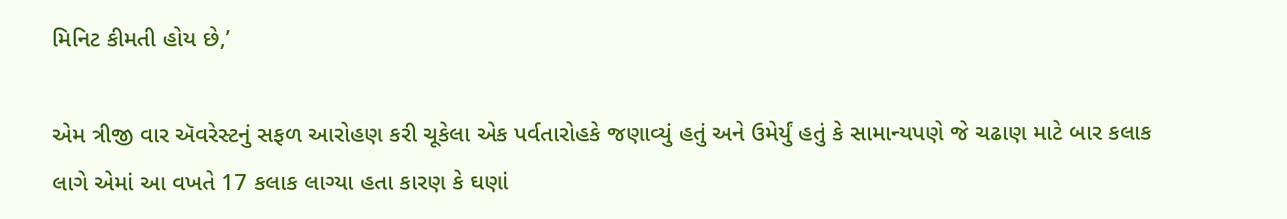મિનિટ કીમતી હોય છે,’

એમ ત્રીજી વાર ઍવરેસ્ટનું સફળ આરોહણ કરી ચૂકેલા એક પર્વતારોહકે જણાવ્યું હતું અને ઉમેર્યું હતું કે સામાન્યપણે જે ચઢાણ માટે બાર કલાક લાગે એમાં આ વખતે 17 કલાક લાગ્યા હતા કારણ કે ઘણાં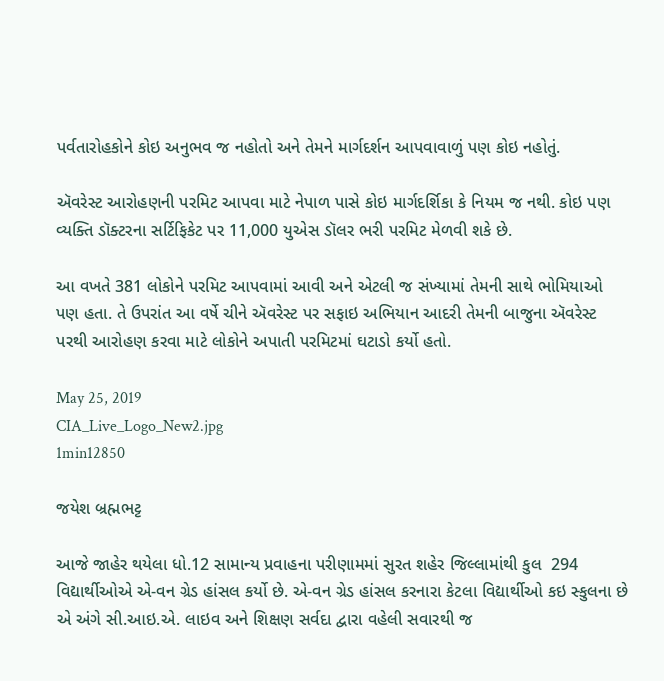પર્વતારોહકોને કોઇ અનુભવ જ નહોતો અને તેમને માર્ગદર્શન આપવાવાળું પણ કોઇ નહોતું.

ઍવરેસ્ટ આરોહણની પરમિટ આપવા માટે નેપાળ પાસે કોઇ માર્ગદર્શિકા કે નિયમ જ નથી. કોઇ પણ વ્યક્તિ ડૉક્ટરના સર્ટિફિકેટ પર 11,000 યુએસ ડૉલર ભરી પરમિટ મેળવી શકે છે.

આ વખતે 381 લોકોને પરમિટ આપવામાં આવી અને એટલી જ સંખ્યામાં તેમની સાથે ભોમિયાઓ પણ હતા. તે ઉપરાંત આ વર્ષે ચીને ઍવરેસ્ટ પર સફાઇ અભિયાન આદરી તેમની બાજુના ઍવરેસ્ટ પરથી આરોહણ કરવા માટે લોકોને અપાતી પરમિટમાં ઘટાડો કર્યો હતો.

May 25, 2019
CIA_Live_Logo_New2.jpg
1min12850

જયેશ બ્રહ્મભટ્ટ

આજે જાહેર થયેલા ધો.12 સામાન્ય પ્રવાહના પરીણામમાં સુરત શહેર જિલ્લામાંથી કુલ  294 વિદ્યાર્થીઓએ એ-વન ગ્રેડ હાંસલ કર્યો છે. એ-વન ગ્રેડ હાંસલ કરનારા કેટલા વિદ્યાર્થીઓ કઇ સ્કુલના છે એ અંગે સી.આઇ.એ. લાઇવ અને શિક્ષણ સર્વદા દ્વારા વહેલી સવારથી જ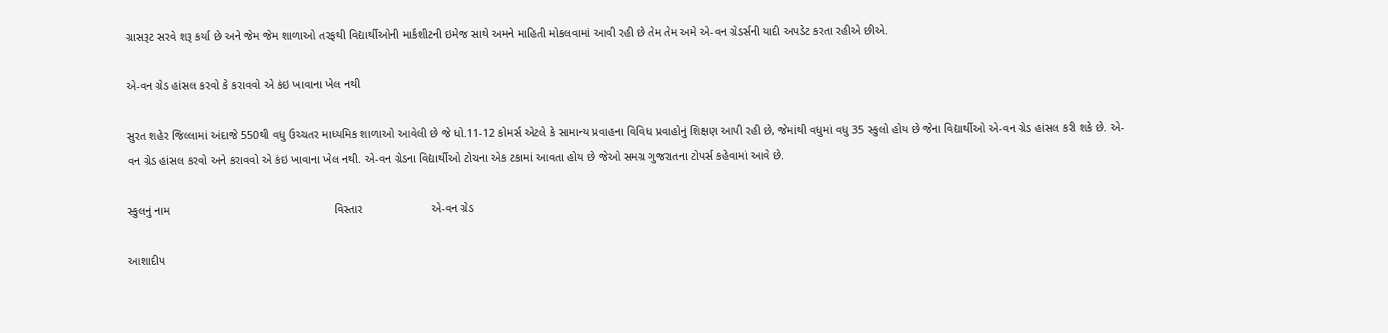ગ્રાસરૂટ સરવે શરૂ કર્યા છે અને જેમ જેમ શાળાઓ તરફથી વિદ્યાર્થીઓની માર્કશીટની ઇમેજ સાથે અમને માહિતી મોકલવામાં આવી રહી છે તેમ તેમ અમે એ-વન ગ્રેડર્સની યાદી અપડેટ કરતા રહીએ છીએ.

એ-વન ગ્રેડ હાંસલ કરવો કે કરાવવો એ કંઇ ખાવાના ખેલ નથી

સુરત શહેર જિલ્લામાં અંદાજે 550થી વધુ ઉચ્ચતર માધ્યમિક શાળાઓ આવેલી છે જે ધો.11-12 કોમર્સ એટલે કે સામાન્ય પ્રવાહના વિવિધ પ્રવાહોનું શિક્ષણ આપી રહી છે, જેમાંથી વધુમાં વધુ 35 સ્કુલો હોય છે જેના વિદ્યાર્થીઓ એ-વન ગ્રેડ હાંસલ કરી શકે છે. એ-વન ગ્રેડ હાંસલ કરવો અને કરાવવો એ કંઇ ખાવાના ખેલ નથી. એ-વન ગ્રેડના વિદ્યાર્થીઓ ટોચના એક ટકામાં આવતા હોય છે જેઓ સમગ્ર ગુજરાતના ટોપર્સ કહેવામાં આવે છે.

સ્કુલનું નામ                                                  વિસ્તાર                     એ-વન ગ્રેડ

આશાદીપ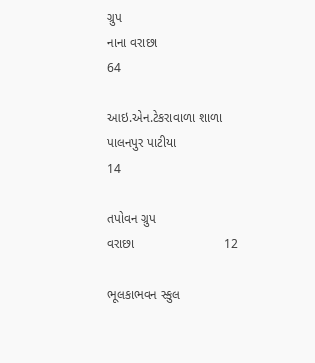ગ્રુપ                                          નાના વરાછા                    64

આઇ.એન.ટેકરાવાળા શાળા                  પાલનપુર પાટીયા                14

તપોવન ગ્રુપ                                                    વરાછા                         12

ભૂલકાભવન સ્કુલ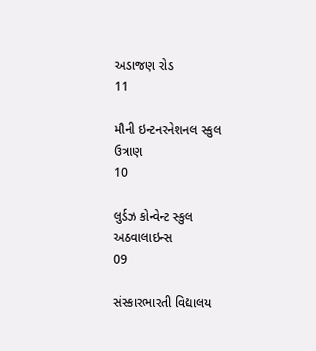અડાજણ રોડ                   11

મૌની ઇન્ટનરનેશનલ સ્કુલ                            ઉત્રાણ                           10

લુર્ડઝ કોન્વેન્ટ સ્કુલ                                અઠવાલાઇન્સ                       09

સંસ્કારભારતી વિદ્યાલય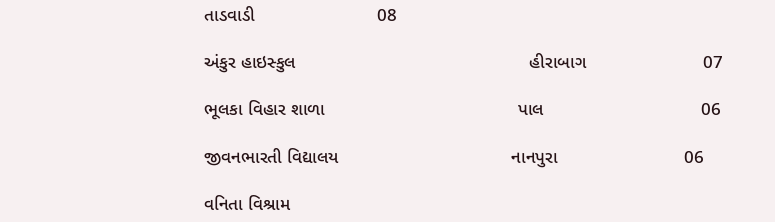તાડવાડી                        08

અંકુર હાઇસ્કુલ                                              હીરાબાગ                       07

ભૂલકા વિહાર શાળા                                      પાલ                               06

જીવનભારતી વિદ્યાલય                                  નાનપુરા                         06

વનિતા વિશ્રામ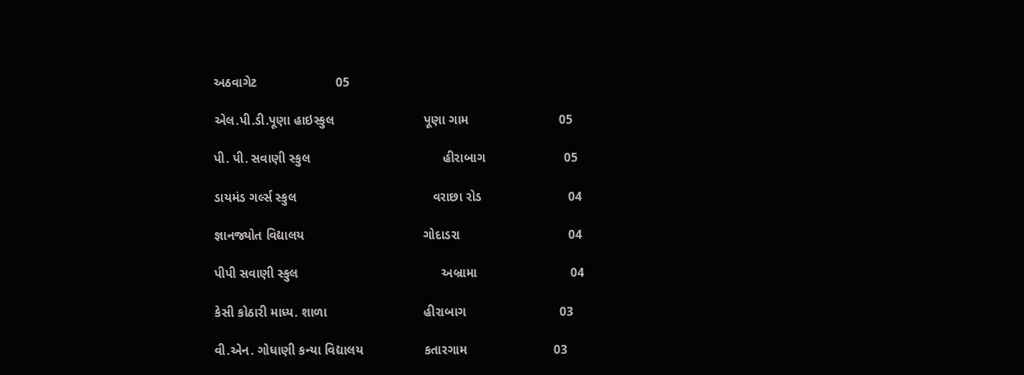અઠવાગેટ                      05

એલ.પી.ડી.પૂણા હાઇસ્કુલ                         પૂણા ગામ                         05

પી. પી. સવાણી સ્કુલ                                     હીરાબાગ                      05

ડાયમંડ ગર્લ્સ સ્કુલ                                      વરાછા રોડ                        04

જ્ઞાનજ્યોત વિદ્યાલય                                 ગોદાડરા                              04

પીપી સવાણી સ્કુલ                                        અબ્રામા                          04

કેસી કોઠારી માધ્ય. શાળા                           હીરાબાગ                          03

વી.એન. ગોધાણી કન્યા વિદ્યાલય                 કતારગામ                        03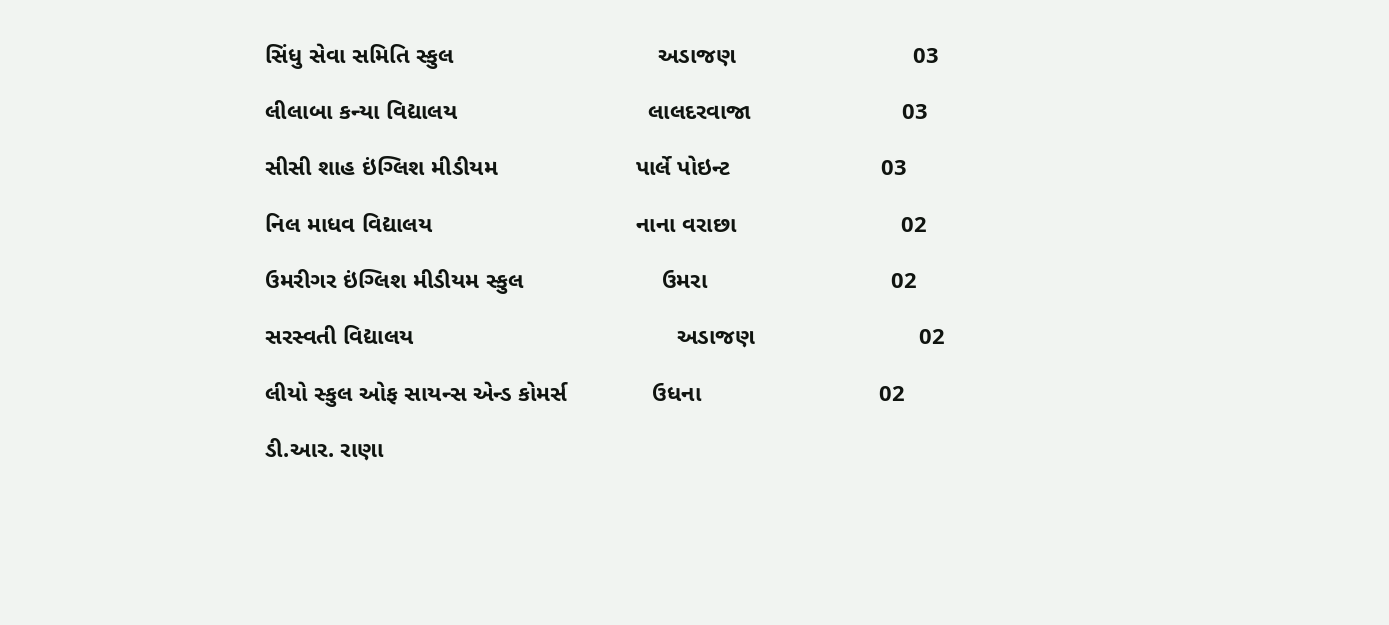સિંધુ સેવા સમિતિ સ્કુલ                               અડાજણ                           03

લીલાબા કન્યા વિદ્યાલય                             લાલદરવાજા                       03

સીસી શાહ ઇંગ્લિશ મીડીયમ                     પાર્લે પોઇન્ટ                       03

નિલ માધવ વિદ્યાલય                               નાના વરાછા                         02

ઉમરીગર ઇંગ્લિશ મીડીયમ સ્કુલ                     ઉમરા                            02

સરસ્વતી વિદ્યાલય                                        અડાજણ                         02

લીયો સ્કુલ ઓફ સાયન્સ એન્ડ કોમર્સ             ઉધના                           02

ડી.આર. રાણા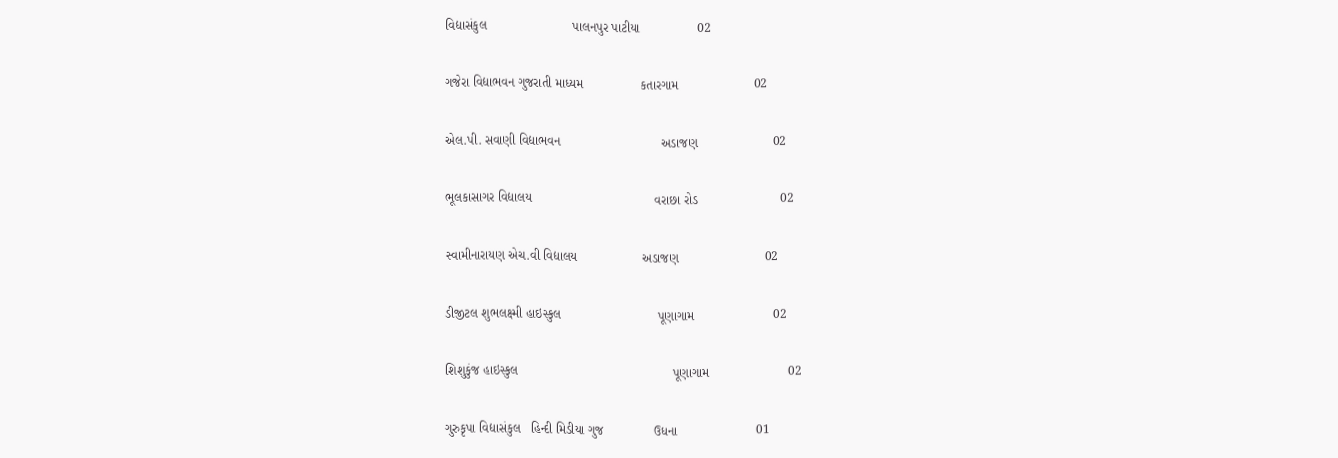વિદ્યાસંકુલ                        પાલનપુર પાટીયા                02

ગજેરા વિદ્યાભવન ગુજરાતી માધ્યમ                કતારગામ                     02

એલ.પી. સવાણી વિદ્યાભવન                            અડાજણ                     02

ભૂલકાસાગર વિદ્યાલય                                  વરાછા રોડ                       02

સ્વામીનારાયણ એચ.વી વિદ્યાલય                  અડાજણ                        02

ડીજીટલ શુભલક્ષ્મી હાઇસ્કુલ                           પૂણાગામ                      02

શિશુકુંજ હાઇસ્કુલ                                           પૂણાગામ                      02

ગુરુકૃપા વિદ્યાસંકુલ   હિન્દી મિડીયા ગુજ              ઉધના                      01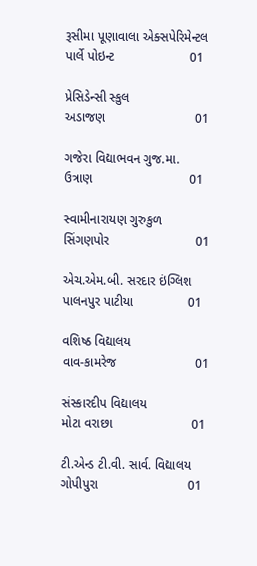રૂસીમા પૂણાવાલા એક્સપેરિમેન્ટલ             પાર્લે પોઇન્ટ                     01

પ્રેસિડેન્સી સ્કુલ                                              અડાજણ                         01

ગજેરા વિદ્યાભવન ગુજ.મા.                             ઉત્રાણ                           01

સ્વામીનારાયણ ગુરુકુળ                              સિંગણપોર                        01

એચ.એમ.બી. સરદાર ઇંગ્લિશ                   પાલનપુર પાટીયા               01

વશિષ્ઠ વિદ્યાલય                                          વાવ-કામરેજ                      01

સંસ્કારદીપ વિદ્યાલય                                   મોટા વરાછા                      01

ટી.એન્ડ ટી.વી. સાર્વ. વિદ્યાલય                    ગોપીપુરા                         01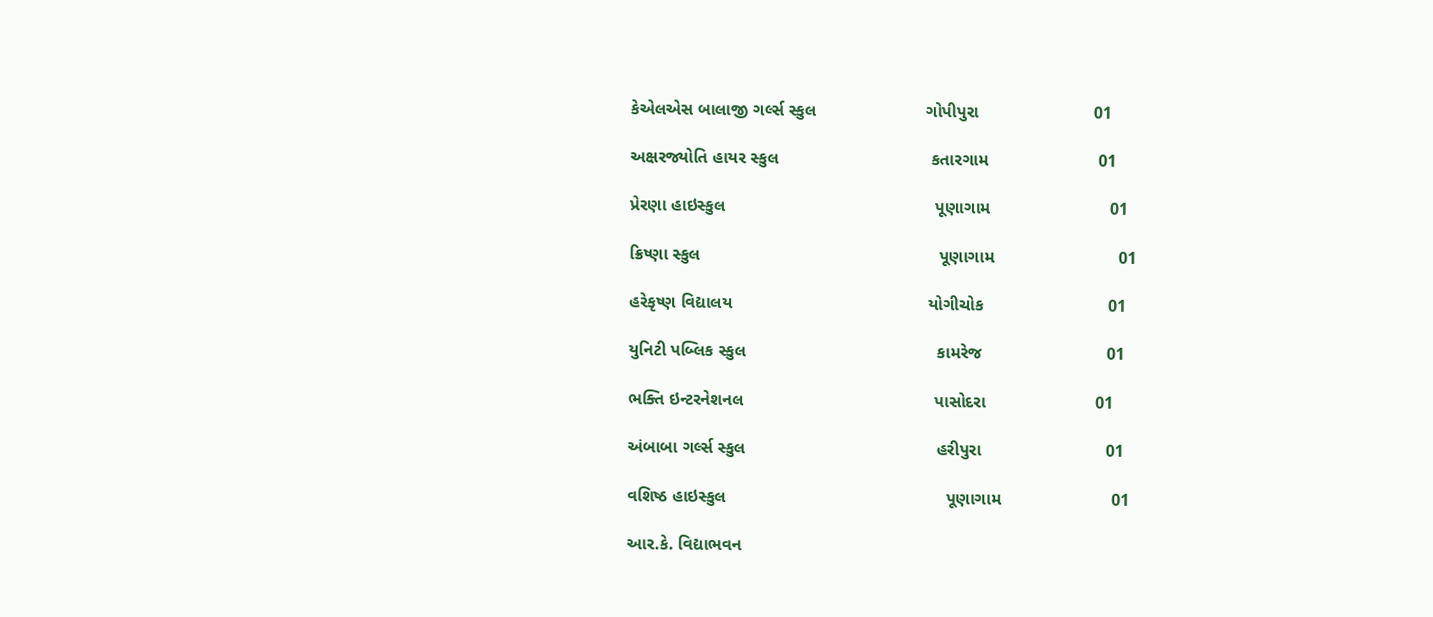કેએલએસ બાલાજી ગર્લ્સ સ્કુલ                       ગોપીપુરા                        01

અક્ષરજ્યોતિ હાયર સ્કુલ                                કતારગામ                       01

પ્રેરણા હાઇસ્કુલ                                            પૂણાગામ                         01

ક્રિષ્ણા સ્કુલ                                                  પૂણાગામ                          01

હરેકૃષ્ણ વિદ્યાલય                                         યોગીચોક                          01

યુનિટી પબ્લિક સ્કુલ                                        કામરેજ                          01

ભક્તિ ઇન્ટરનેશનલ                                        પાસોદરા                       01

અંબાબા ગર્લ્સ સ્કુલ                                        હરીપુરા                          01

વશિષ્ઠ હાઇસ્કુલ                                              પૂણાગામ                       01

આર.કે. વિદ્યાભવન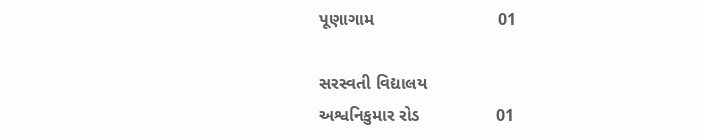પૂણાગામ                          01

સરસ્વતી વિદ્યાલય                                     અશ્વનિકુમાર રોડ                01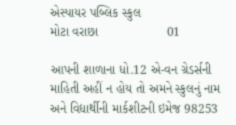એસ્પાયર પબ્લિક સ્કુલ                                   મોટા વરાછા                   01

આપની શાળાના ધો.12 એ-વન ગ્રેડર્સની માહિતી અહીં ન હોય તો અમને સ્કુલનું નામ અને વિદ્યાર્થીની માર્કશીટની ઇમેજ 98253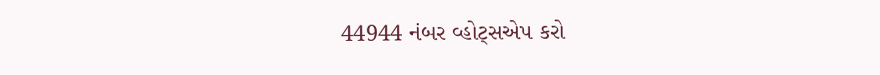44944 નંબર વ્હોટ્સએપ કરો